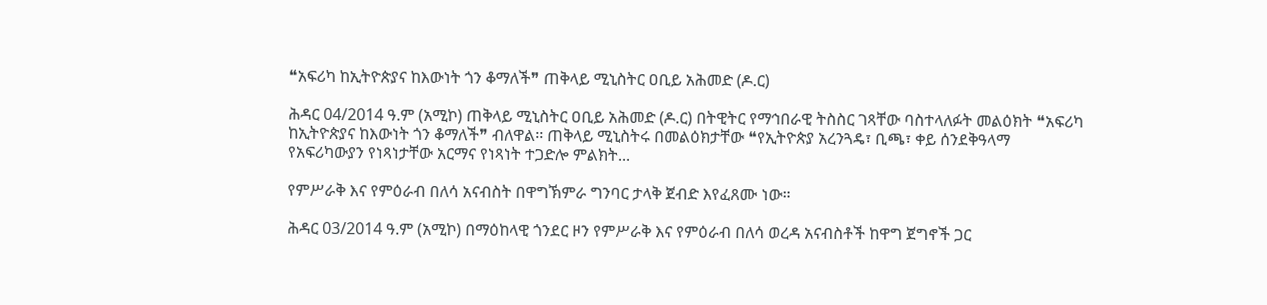❝አፍሪካ ከኢትዮጵያና ከእውነት ጎን ቆማለች❞ ጠቅላይ ሚኒስትር ዐቢይ አሕመድ (ዶ.ር)

ሕዳር 04/2014 ዓ.ም (አሚኮ) ጠቅላይ ሚኒስትር ዐቢይ አሕመድ (ዶ.ር) በትዊትር የማኅበራዊ ትስስር ገጻቸው ባስተላለፉት መልዕክት ❝አፍሪካ ከኢትዮጵያና ከእውነት ጎን ቆማለች❞ ብለዋል፡፡ ጠቅላይ ሚኒስትሩ በመልዕክታቸው ❝የኢትዮጵያ አረንጓዴ፣ ቢጫ፣ ቀይ ሰንደቅዓላማ የአፍሪካውያን የነጻነታቸው አርማና የነጻነት ተጋድሎ ምልክት...

የምሥራቅ እና የምዕራብ በለሳ አናብስት በዋግኽምራ ግንባር ታላቅ ጀብድ እየፈጸሙ ነው።

ሕዳር 03/2014 ዓ.ም (አሚኮ) በማዕከላዊ ጎንደር ዞን የምሥራቅ እና የምዕራብ በለሳ ወረዳ አናብስቶች ከዋግ ጀግኖች ጋር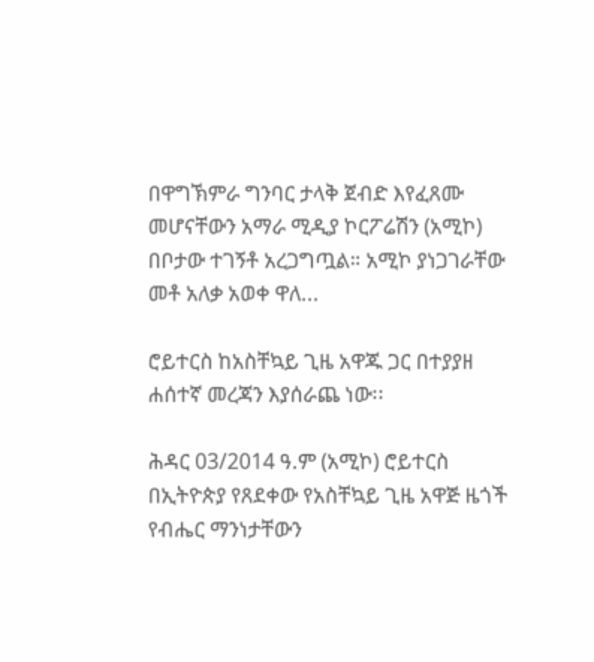በዋግኽምራ ግንባር ታላቅ ጀብድ እየፈጸሙ መሆናቸውን አማራ ሚዲያ ኮርፖሬሽን (አሚኮ) በቦታው ተገኝቶ አረጋግጧል። አሚኮ ያነጋገራቸው መቶ አለቃ አወቀ ዋለ...

ሮይተርስ ከአስቸኳይ ጊዜ አዋጁ ጋር በተያያዘ ሐሰተኛ መረጃን እያሰራጨ ነው፡፡

ሕዳር 03/2014 ዓ.ም (አሚኮ) ሮይተርስ በኢትዮጵያ የጸደቀው የአስቸኳይ ጊዜ አዋጅ ዜጎች የብሔር ማንነታቸውን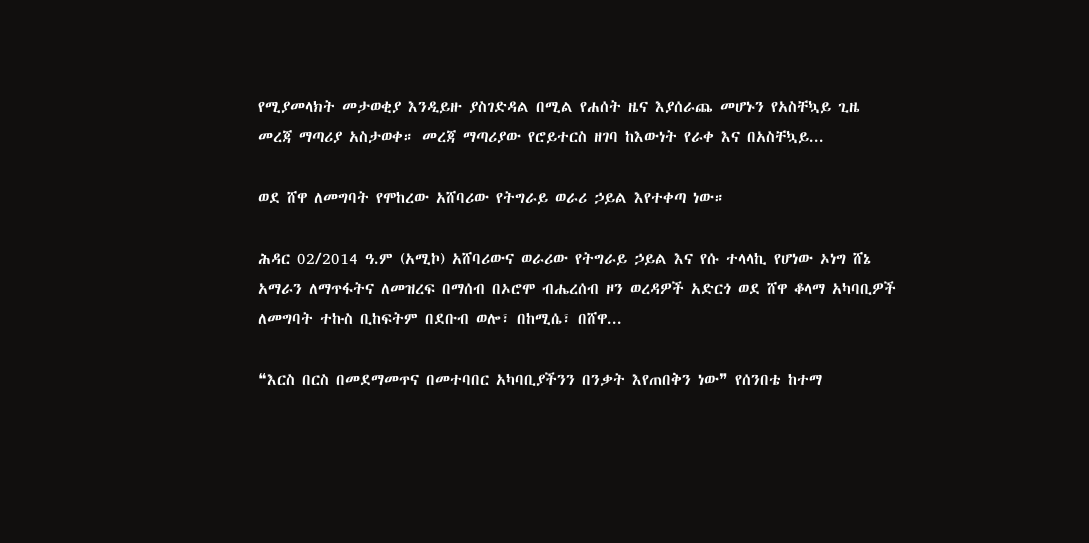የሚያመላክት መታወቂያ እንዲይዙ ያስገድዳል በሚል የሐሰት ዜና እያሰራጨ መሆኑን የአስቸኳይ ጊዜ መረጃ ማጣሪያ አስታወቀ። መረጃ ማጣሪያው የሮይተርስ ዘገባ ከእውነት የራቀ እና በአስቸኳይ...

ወደ ሸዋ ለመግባት የሞከረው አሸባሪው የትግራይ ወራሪ ኃይል እየተቀጣ ነው።

ሕዳር 02/2014 ዓ.ም (አሚኮ) አሸባሪውና ወራሪው የትግራይ ኃይል እና የሱ ተላላኪ የሆነው ኦነግ ሸኔ አማራን ለማጥፋትና ለመዝረፍ በማሰብ በኦሮሞ ብሔረሰብ ዞን ወረዳዎች አድርጎ ወደ ሸዋ ቆላማ አካባቢዎች ለመግባት ተኩስ ቢከፍትም በደቡብ ወሎ፣ በከሚሴ፣ በሸዋ...

❝እርስ በርስ በመደማመጥና በመተባበር አካባቢያችንን በንቃት እየጠበቅን ነው❞ የሰንበቴ ከተማ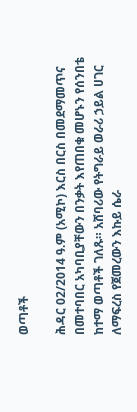ወጣቶች

ሕዳር 02/2014 ዓ.ም (አሚኮ) እርስ በርስ በመደማመጥና በመተባበር አካባቢያቸውን በንቃት እየጠበቁ መሆኑን የሰንበቴ ከተማ ወጣቶች ገለጹ። አሸባሪው የትግራይ ወራሪ ኃይል ሀገር ለማፍረስ የጀመረውን እኩይ ሴራ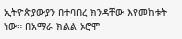ኢትዮጵያውያን በተባበረ ክንዳቸው እየመከቱት ነው። በአማራ ክልል ኦሮሞ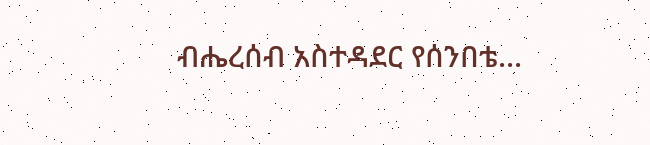ብሔረሰብ አስተዳደር የሰንበቴ...